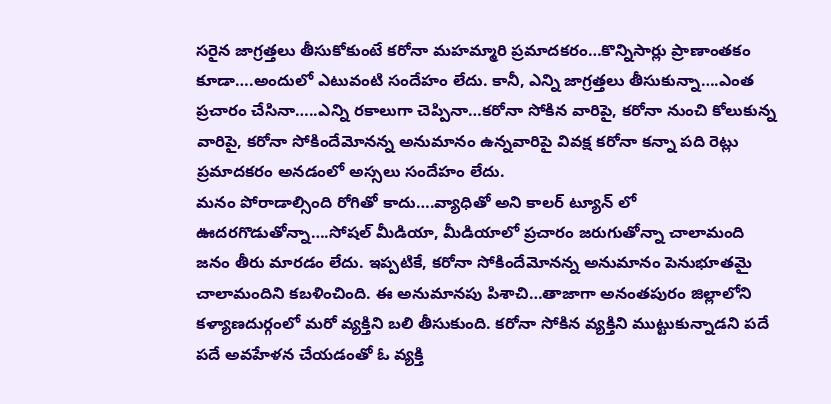సరైన జాగ్రత్తలు తీసుకోకుంటే కరోనా మహమ్మారి ప్రమాదకరం…కొన్నిసార్లు ప్రాణాంతకం కూడా….అందులో ఎటువంటి సందేహం లేదు. కానీ, ఎన్ని జాగ్రత్తలు తీసుకున్నా….ఎంత ప్రచారం చేసినా…..ఎన్ని రకాలుగా చెప్పినా…కరోనా సోకిన వారిపై, కరోనా నుంచి కోలుకున్న వారిపై, కరోనా సోకిందేమోనన్న అనుమానం ఉన్నవారిపై వివక్ష కరోనా కన్నా పది రెట్లు ప్రమాదకరం అనడంలో అస్సలు సందేహం లేదు.
మనం పోరాడాల్సింది రోగితో కాదు….వ్యాధితో అని కాలర్ ట్యూన్ లో ఊదరగొడుతోన్నా….సోషల్ మీడియా, మీడియాలో ప్రచారం జరుగుతోన్నా చాలామంది జనం తీరు మారడం లేదు. ఇప్పటికే, కరోనా సోకిందేమోనన్న అనుమానం పెనుభూతమై చాలామందిని కబళించింది. ఈ అనుమానపు పిశాచి…తాజాగా అనంతపురం జిల్లాలోని కళ్యాణదుర్గంలో మరో వ్యక్తిని బలి తీసుకుంది. కరోనా సోకిన వ్యక్తిని ముట్టుకున్నాడని పదే పదే అవహేళన చేయడంతో ఓ వ్యక్తి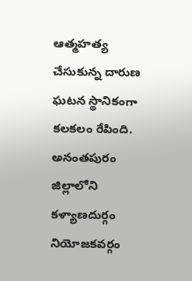ఆత్మహత్య చేసుకున్న దారుణ ఘటన స్థానికంగా కలకలం రేపింది.
అనంతపురం జిల్లాలోని కళ్యాణదుర్గం నియోజకవర్గం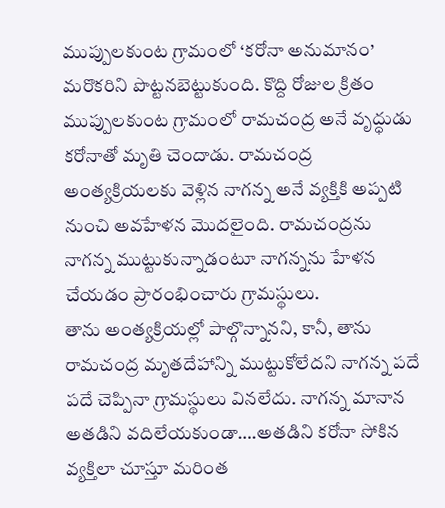ముప్పులకుంట గ్రామంలో ‘కరోనా అనుమానం’ మరొకరిని పొట్టనబెట్టుకుంది. కొద్ది రోజుల క్రితం ముప్పులకుంట గ్రామంలో రామచంద్ర అనే వృద్ధుడు కరోనాతో మృతి చెందాడు. రామచంద్ర అంత్యక్రియలకు వెళ్లిన నాగన్న అనే వ్యక్తికి అప్పటి నుంచి అవహేళన మొదలైంది. రామచంద్రను నాగన్న ముట్టుకున్నాడంటూ నాగన్నను హేళన చేయడం ప్రారంభించారు గ్రామస్థులు.
తాను అంత్యక్రియల్లో పాల్గొన్నానని, కానీ, తాను రామచంద్ర మృతదేహాన్ని ముట్టుకోలేదని నాగన్న పదే పదే చెప్పినా గ్రామస్థులు వినలేదు. నాగన్న మానాన అతడిని వదిలేయకుండా….అతడిని కరోనా సోకిన వ్యక్తిలా చూస్తూ మరింత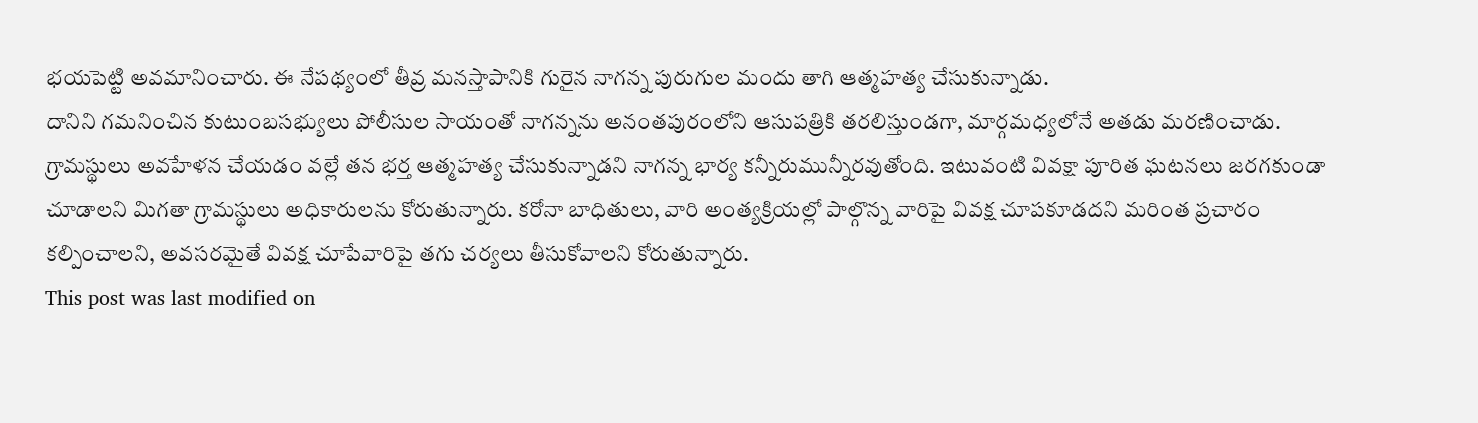భయపెట్టి అవమానించారు. ఈ నేపథ్యంలో తీవ్ర మనస్తాపానికి గురైన నాగన్న పురుగుల మందు తాగి ఆత్మహత్య చేసుకున్నాడు.
దానిని గమనించిన కుటుంబసభ్యులు పోలీసుల సాయంతో నాగన్నను అనంతపురంలోని ఆసుపత్రికి తరలిస్తుండగా, మార్గమధ్యలోనే అతడు మరణించాడు. గ్రామస్థులు అవహేళన చేయడం వల్లే తన భర్త ఆత్మహత్య చేసుకున్నాడని నాగన్న భార్య కన్నీరుమున్నీరవుతోంది. ఇటువంటి వివక్షా పూరిత ఘటనలు జరగకుండా చూడాలని మిగతా గ్రామస్థులు అధికారులను కోరుతున్నారు. కరోనా బాధితులు, వారి అంత్యక్రియల్లో పాల్గొన్న వారిపై వివక్ష చూపకూడదని మరింత ప్రచారం కల్పించాలని, అవసరమైతే వివక్ష చూపేవారిపై తగు చర్యలు తీసుకోవాలని కోరుతున్నారు.
This post was last modified on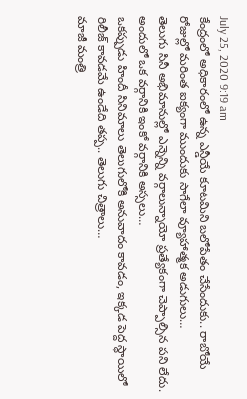July 25, 2020 9:19 am
కేంద్రంలో అధికారంలో ఉన్న ఎన్డీయే కూటమిని బలోపేతం చేసేందుకు.. రాబోయే రోజుల్లో మరింత ఐక్యంగా ముందుకు సాగేలా వ్యూహాత్మక అడుగులు…
తెలుగు సినీ అభిమానుల్లో ఎన్నెన్ని వర్గాలున్నాయో ప్రత్యేకంగా చెప్పాల్సిన పని లేదు. అందులో ఒక వర్గానికి ఇంకో వర్గానికి అస్సలు…
ఒకప్పుడు హిందీ సినిమాలు తెలుగులోకి అనువాదం కావడం, ఇక్కడ పెద్ద స్థాయిలో రిలీజ్ కావడమే ఉండేది తప్ప.. తెలుగు చిత్రాలు…
మాజీ మంత్రి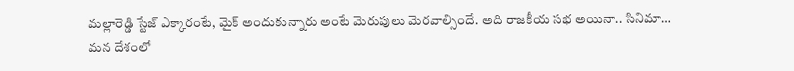మల్లారెడ్డి స్టేజ్ ఎక్కారంటే, మైక్ అందుకున్నారు అంటే మెరుపులు మెరవాల్సిందే. అది రాజకీయ సభ అయినా.. సినిమా…
మన దేశంలో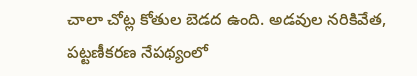చాలా చోట్ల కోతుల బెడద ఉంది. అడవుల నరికివేత, పట్టణీకరణ నేపథ్యంలో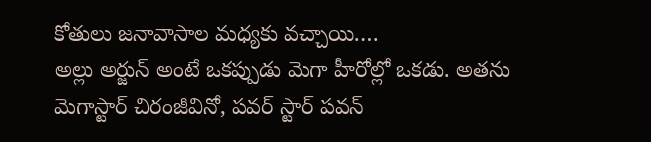కోతులు జనావాసాల మధ్యకు వచ్చాయి.…
అల్లు అర్జున్ అంటే ఒకప్పుడు మెగా హీరోల్లో ఒకడు. అతను మెగాస్టార్ చిరంజీవినో, పవర్ స్టార్ పవన్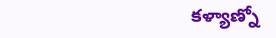కళ్యాణ్నో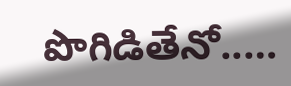పొగిడితేనో..…